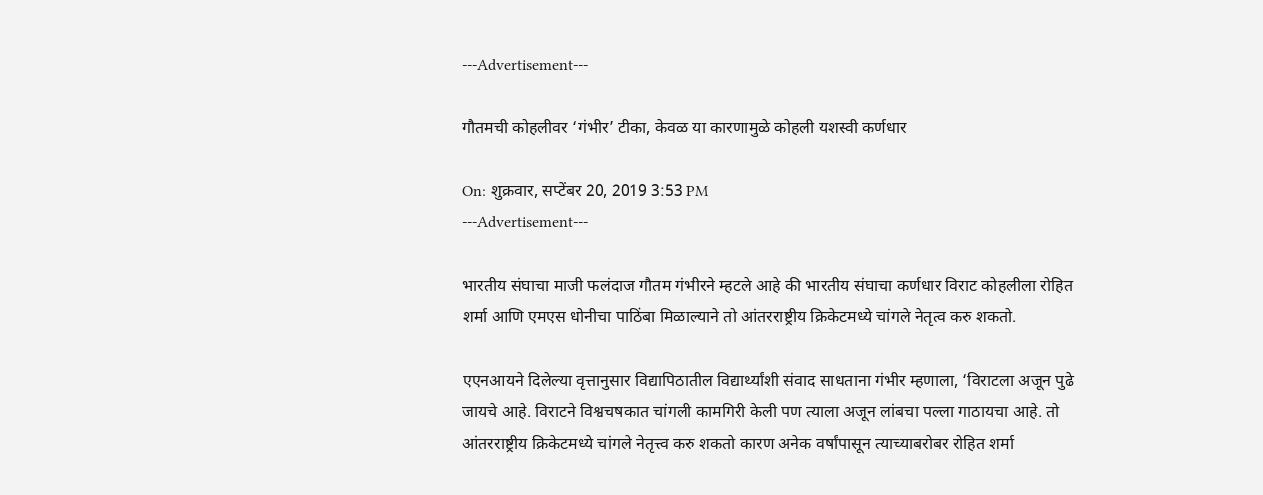---Advertisement---

गौतमची कोहलीवर ‘गंभीर’ टीका, केवळ या कारणामुळे कोहली यशस्वी कर्णधार

On: शुक्रवार, सप्टेंबर 20, 2019 3:53 PM
---Advertisement---

भारतीय संघाचा माजी फलंदाज गौतम गंभीरने म्हटले आहे की भारतीय संघाचा कर्णधार विराट कोहलीला रोहित शर्मा आणि एमएस धोनीचा पाठिंबा मिळाल्याने तो आंतरराष्ट्रीय क्रिकेटमध्ये चांगले नेतृत्व करु शकतो.

एएनआयने दिलेल्या वृत्तानुसार विद्यापिठातील विद्यार्थ्यांशी संवाद साधताना गंभीर म्हणाला, ‘विराटला अजून पुढे जायचे आहे. विराटने विश्वचषकात चांगली कामगिरी केली पण त्याला अजून लांबचा पल्ला गाठायचा आहे. तो आंतरराष्ट्रीय क्रिकेटमध्ये चांगले नेतृत्त्व करु शकतो कारण अनेक वर्षांपासून त्याच्याबरोबर रोहित शर्मा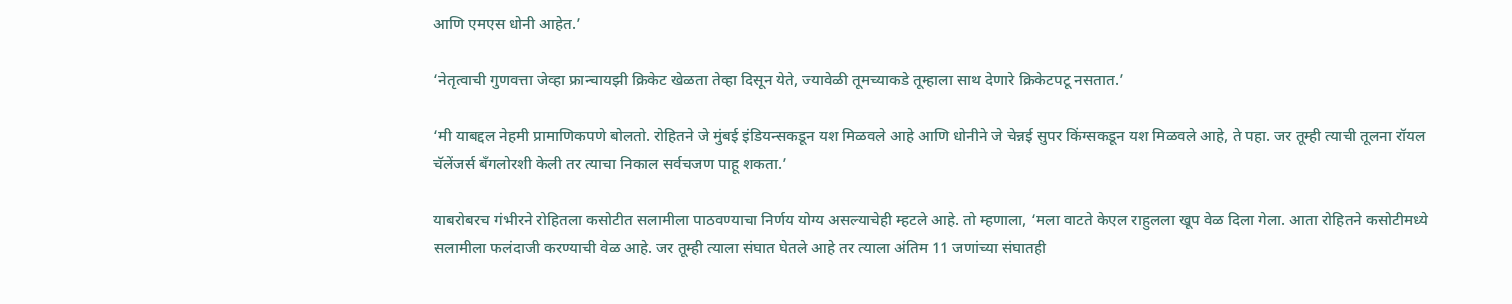आणि एमएस धोनी आहेत.’

‘नेतृत्वाची गुणवत्ता जेव्हा फ्रान्चायझी क्रिकेट खेळता तेव्हा दिसून येते, ज्यावेळी तूमच्याकडे तूम्हाला साथ देणारे क्रिकेटपटू नसतात.’

‘मी याबद्दल नेहमी प्रामाणिकपणे बोलतो. रोहितने जे मुंबई इंडियन्सकडून यश मिळवले आहे आणि धोनीने जे चेन्नई सुपर किंग्सकडून यश मिळवले आहे, ते पहा. जर तूम्ही त्याची तूलना रॉयल चॅलेंजर्स बँगलोरशी केली तर त्याचा निकाल सर्वचजण पाहू शकता.’

याबरोबरच गंभीरने रोहितला कसोटीत सलामीला पाठवण्याचा निर्णय योग्य असल्याचेही म्हटले आहे. तो म्हणाला, ‘मला वाटते केएल राहुलला खूप वेळ दिला गेला. आता रोहितने कसोटीमध्ये सलामीला फलंदाजी करण्याची वेळ आहे. जर तूम्ही त्याला संघात घेतले आहे तर त्याला अंतिम 11 जणांच्या संघातही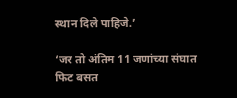स्थान दिले पाहिजे.’

‘जर तो अंतिम 11 जणांच्या संघात फिट बसत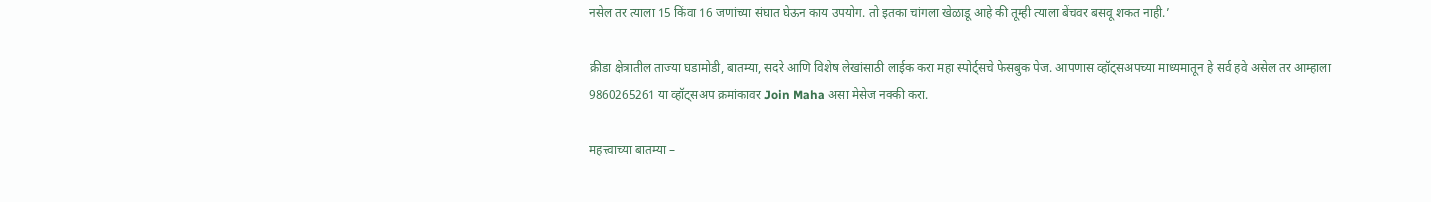नसेल तर त्याला 15 किंवा 16 जणांच्या संघात घेऊन काय उपयोग. तो इतका चांगला खेळाडू आहे की तूम्ही त्याला बेंचवर बसवू शकत नाही.’

क्रीडा क्षेत्रातील ताज्या घडामोडी, बातम्या, सदरे आणि विशेष लेखांसाठी लाईक करा महा स्पोर्ट्सचे फेसबुक पेज. आपणास व्हॉट्सअपच्या माध्यमातून हे सर्व हवे असेल तर आम्हाला 9860265261 या व्हॉट्सअप क्रमांकावर Join Maha असा मेसेज नक्की करा.

महत्त्वाच्या बातम्या –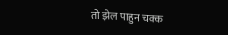तो झेल पाहुन चक्क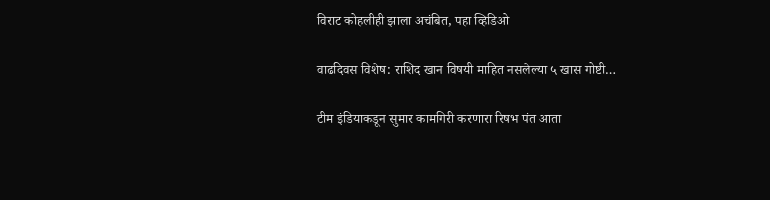विराट कोहलीही झाला अचंबित, पहा व्हिडिओ

वाढदिवस विशेष: राशिद खान विषयी माहित नसलेल्या ५ खास गोष्टी…

टीम इंडियाकडून सुमार कामगिरी करणारा रिषभ पंत आता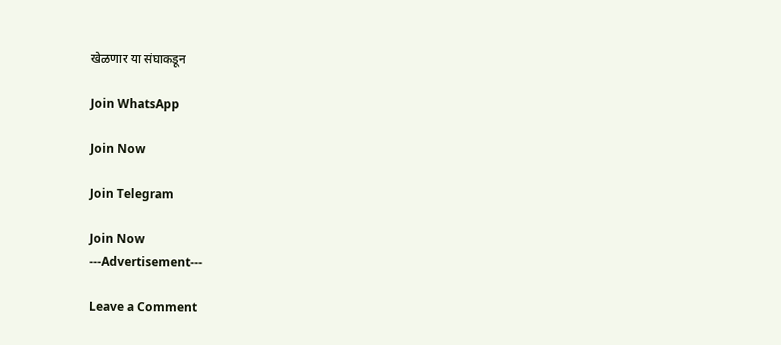खेळणार या संघाकडून

Join WhatsApp

Join Now

Join Telegram

Join Now
---Advertisement---

Leave a Comment